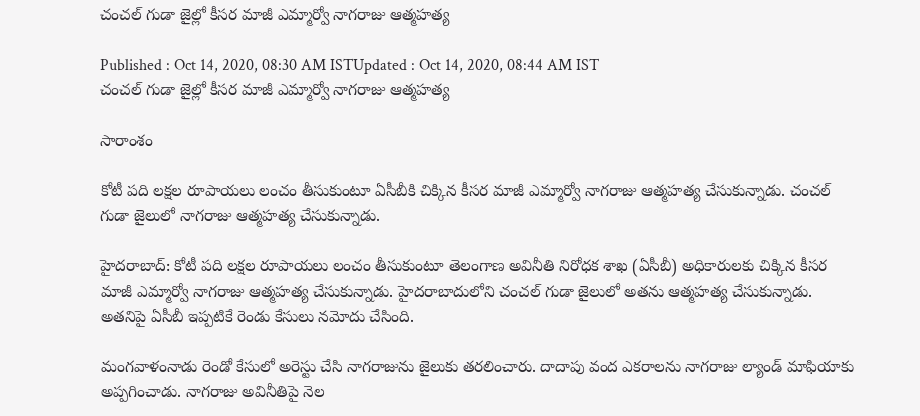చంచల్ గుడా జైల్లో కీసర మాజీ ఎమ్మార్వో నాగరాజు ఆత్మహత్య

Published : Oct 14, 2020, 08:30 AM ISTUpdated : Oct 14, 2020, 08:44 AM IST
చంచల్ గుడా జైల్లో కీసర మాజీ ఎమ్మార్వో నాగరాజు ఆత్మహత్య

సారాంశం

కోటీ పది లక్షల రూపాయలు లంచం తీసుకుంటూ ఏసీబీకి చిక్కిన కీసర మాజీ ఎమ్మార్వో నాగరాజు ఆత్మహత్య చేసుకున్నాడు. చంచల్ గుడా జైలులో నాగరాజు ఆత్మహత్య చేసుకున్నాడు.

హైదరాబాద్: కోటీ పది లక్షల రూపాయలు లంచం తీసుకుంటూ తెలంగాణ అవినీతి నిరోధక శాఖ (ఏసీబీ) అధికారులకు చిక్కిన కీసర మాజీ ఎమ్మార్వో నాగరాజు ఆత్మహత్య చేసుకున్నాడు. హైదరాబాదులోని చంచల్ గుడా జైలులో అతను ఆత్మహత్య చేసుకున్నాడు. అతనిపై ఏసీబీ ఇప్పటికే రెండు కేసులు నమోదు చేసింది.

మంగవాళంనాడు రెండో కేసులో అరెస్టు చేసి నాగరాజును జైలుకు తరలించారు. దాదాపు వంద ఎకరాలను నాగరాజు ల్యాండ్ మాఫియాకు అప్పగించాడు. నాగరాజు అవినీతిపై నెల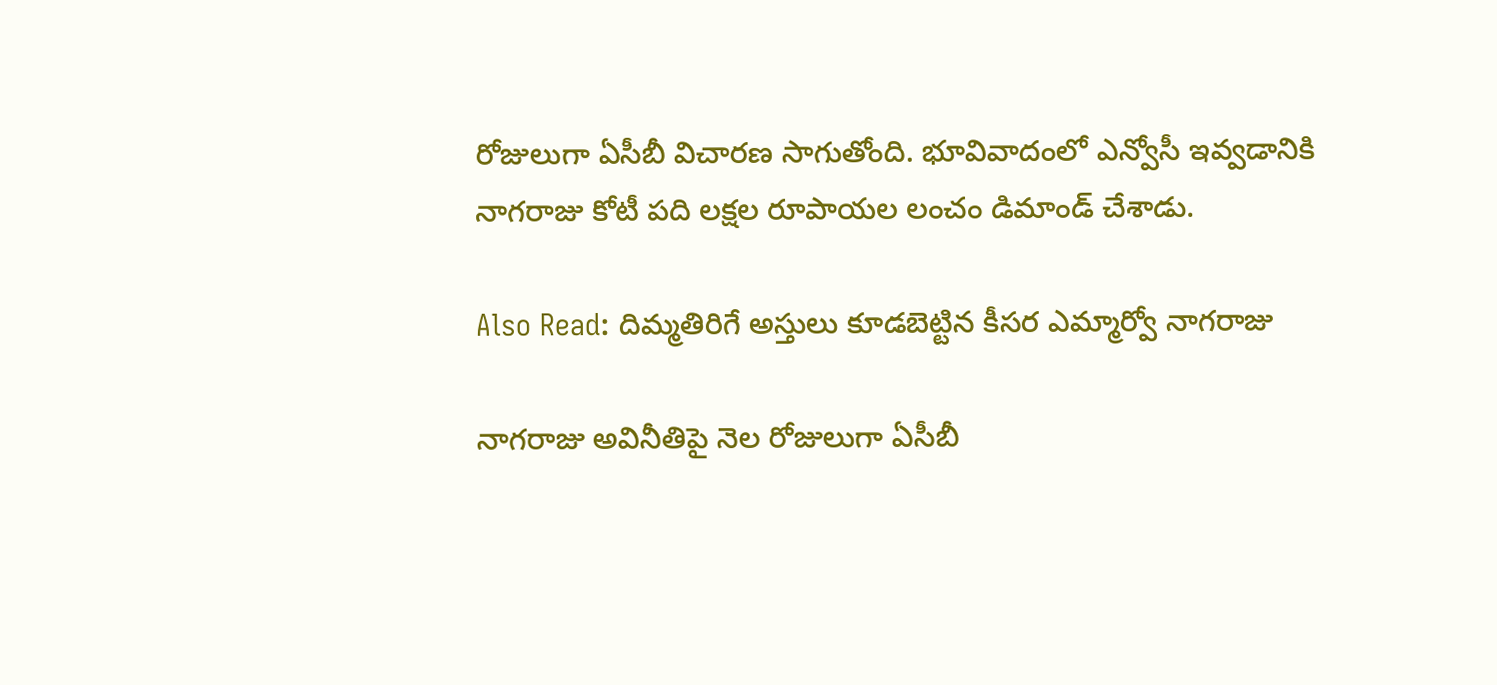రోజులుగా ఏసీబీ విచారణ సాగుతోంది. భూవివాదంలో ఎన్వోసీ ఇవ్వడానికి నాగరాజు కోటీ పది లక్షల రూపాయల లంచం డిమాండ్ చేశాడు.

Also Read: దిమ్మతిరిగే అస్తులు కూడబెట్టిన కీసర ఎమ్మార్వో నాగరాజు

నాగరాజు అవినీతిపై నెల రోజులుగా ఏసీబీ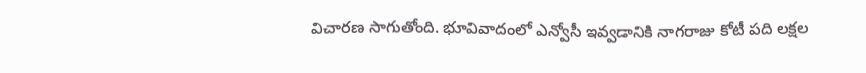విచారణ సాగుతోంది. భూవివాదంలో ఎన్వోసీ ఇవ్వడానికి నాగరాజు కోటీ పది లక్షల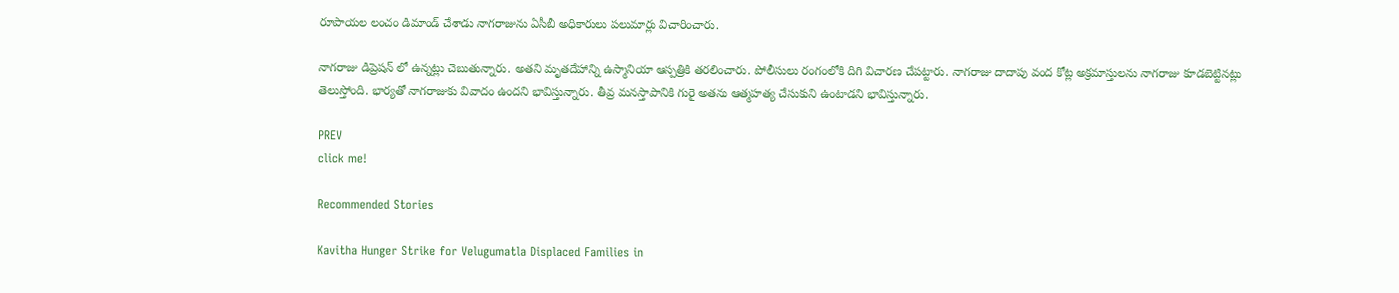రూపాయల లంచం డిమాండ్ చేశాడు నాగరాజును ఏసీబీ అధికారులు పలుమార్లు విచారించారు.

నాగరాజు డిప్రెషన్ లో ఉన్నట్లు చెబుతున్నారు. అతని మృతదేహాన్ని ఉస్మానియా ఆస్పత్రికి తరలించారు. పోలీసులు రంగంలోకి దిగి విచారణ చేపట్టారు. నాగరాజు దాదాపు వంద కోట్ల అక్రమాస్తులను నాగరాజు కూడబెట్టినట్లు తెలుస్తోంది. భార్యతో నాగరాజుకు వివాదం ఉందని భావిస్తున్నారు. తీవ్ర మనస్తాపానికి గురై అతను ఆత్మహత్య చేసుకుని ఉంటాడని భావిస్తున్నారు.

PREV
click me!

Recommended Stories

Kavitha Hunger Strike for Velugumatla Displaced Families in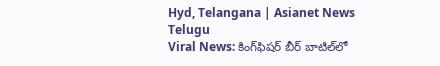Hyd, Telangana | Asianet News Telugu
Viral News: కింగ్‌ఫిష‌ర్ బీర్ బాటిల్‌లో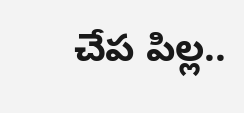చేప పిల్ల‌..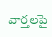వార్త‌ల‌పై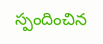స్పందించిన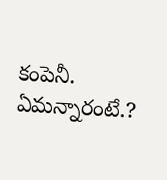కంపెనీ. ఏమన్నారంటే.?